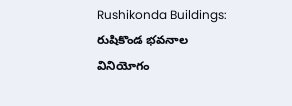Rushikonda Buildings: రుషికొండ భవనాల వినియోగం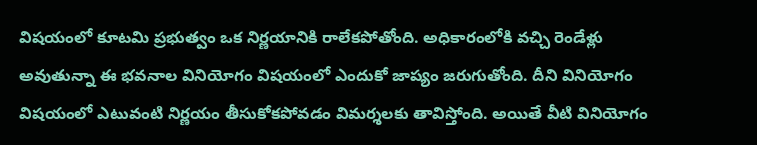విషయంలో కూటమి ప్రభుత్వం ఒక నిర్ణయానికి రాలేకపోతోంది. అధికారంలోకి వచ్చి రెండేళ్లు అవుతున్నా ఈ భవనాల వినియోగం విషయంలో ఎందుకో జాప్యం జరుగుతోంది. దీని వినియోగం విషయంలో ఎటువంటి నిర్ణయం తీసుకోకపోవడం విమర్శలకు తావిస్తోంది. అయితే వీటి వినియోగం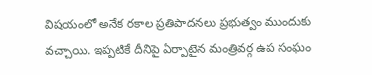విషయంలో అనేక రకాల ప్రతిపాదనలు ప్రభుత్వం ముందుకు వచ్చాయి. ఇప్పటికే దీనిపై ఏర్పాటైన మంత్రివర్గ ఉప సంఘం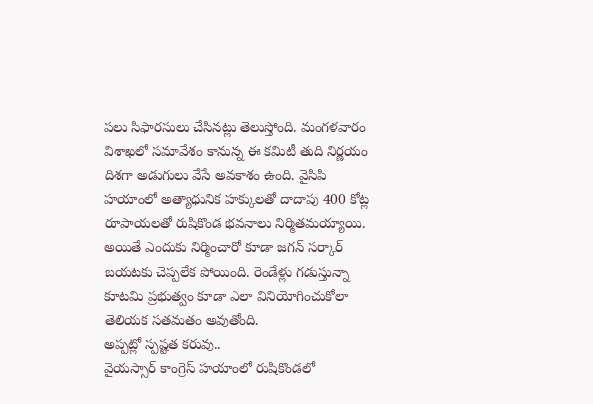పలు సిఫారసులు చేసినట్లు తెలుస్తోంది. మంగళవారం విశాఖలో సమావేశం కానున్న ఈ కమిటీ తుది నిర్ణయం దిశగా అడుగులు వేసే అవకాశం ఉంది. వైసిపి హయాంలో అత్యాధునిక హక్కులతో దాదాపు 400 కోట్ల రూపాయలతో రుషికొండ భవనాలు నిర్మితమయ్యాయి. అయితే ఎందుకు నిర్మించారో కూడా జగన్ సర్కార్ బయటకు చెప్పలేక పోయింది. రెండేళ్లు గడుస్తున్నా కూటమి ప్రభుత్వం కూడా ఎలా వినియోగించుకోలా తెలియక సతమతం అవుతోంది.
అప్పట్లో స్పష్టత కరువు..
వైయస్సార్ కాంగ్రెస్ హయాంలో రుషికొండలో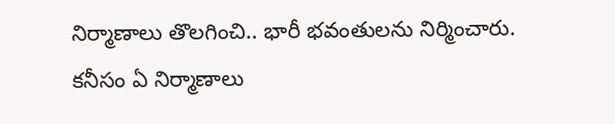నిర్మాణాలు తొలగించి.. భారీ భవంతులను నిర్మించారు. కనీసం ఏ నిర్మాణాలు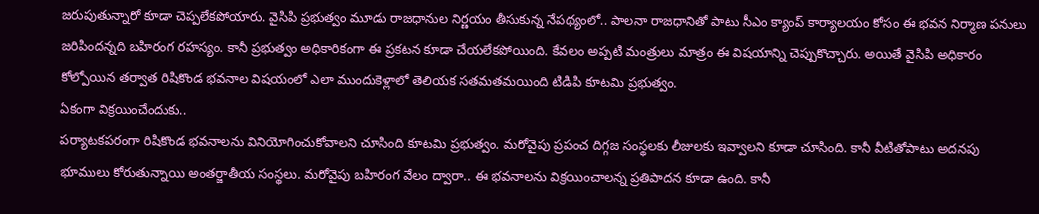జరుపుతున్నారో కూడా చెప్పలేకపోయారు. వైసిపి ప్రభుత్వం మూడు రాజధానుల నిర్ణయం తీసుకున్న నేపథ్యంలో.. పాలనా రాజధానితో పాటు సీఎం క్యాంప్ కార్యాలయం కోసం ఈ భవన నిర్మాణ పనులు జరిపిందన్నది బహిరంగ రహస్యం. కానీ ప్రభుత్వం అధికారికంగా ఈ ప్రకటన కూడా చేయలేకపోయింది. కేవలం అప్పటి మంత్రులు మాత్రం ఈ విషయాన్ని చెప్పుకొచ్చారు. అయితే వైసిపి అధికారం కోల్పోయిన తర్వాత రిషికొండ భవనాల విషయంలో ఎలా ముందుకెళ్లాలో తెలియక సతమతమయింది టిడిపి కూటమి ప్రభుత్వం.
ఏకంగా విక్రయించేందుకు..
పర్యాటకపరంగా రిషికొండ భవనాలను వినియోగించుకోవాలని చూసింది కూటమి ప్రభుత్వం. మరోవైపు ప్రపంచ దిగ్గజ సంస్థలకు లీజులకు ఇవ్వాలని కూడా చూసింది. కానీ వీటితోపాటు అదనపు భూములు కోరుతున్నాయి అంతర్జాతీయ సంస్థలు. మరోవైపు బహిరంగ వేలం ద్వారా.. ఈ భవనాలను విక్రయించాలన్న ప్రతిపాదన కూడా ఉంది. కానీ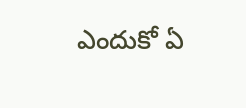ఎందుకో ఏ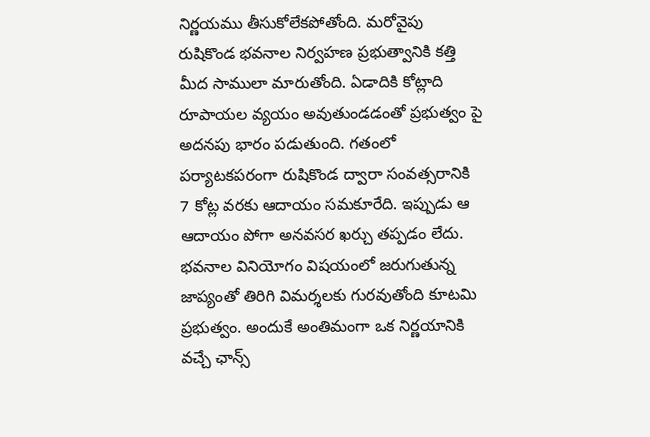నిర్ణయము తీసుకోలేకపోతోంది. మరోవైపు రుషికొండ భవనాల నిర్వహణ ప్రభుత్వానికి కత్తి మీద సాములా మారుతోంది. ఏడాదికి కోట్లాది రూపాయల వ్యయం అవుతుండడంతో ప్రభుత్వం పై అదనపు భారం పడుతుంది. గతంలో పర్యాటకపరంగా రుషికొండ ద్వారా సంవత్సరానికి 7 కోట్ల వరకు ఆదాయం సమకూరేది. ఇప్పుడు ఆ ఆదాయం పోగా అనవసర ఖర్చు తప్పడం లేదు. భవనాల వినియోగం విషయంలో జరుగుతున్న జాప్యంతో తిరిగి విమర్శలకు గురవుతోంది కూటమి ప్రభుత్వం. అందుకే అంతిమంగా ఒక నిర్ణయానికి వచ్చే ఛాన్స్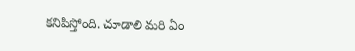కనిపిస్తోంది. చూడాలి మరి ఏం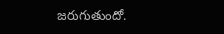జరుగుతుందో.